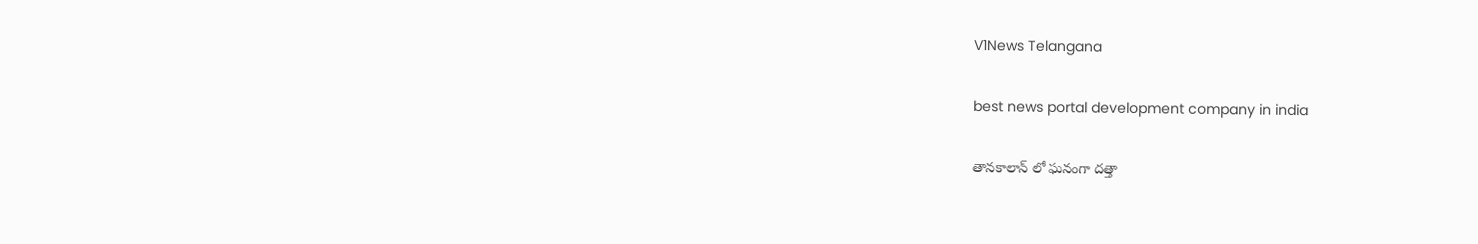V1News Telangana

best news portal development company in india

తానకాలాన్ లో ఘనంగా దత్తా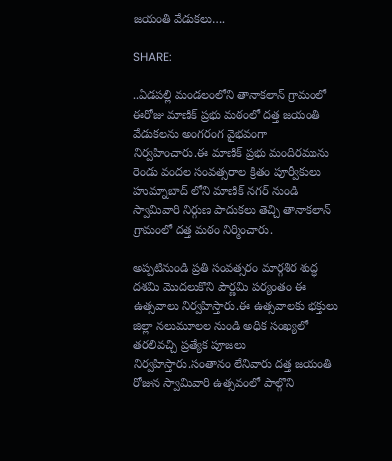జయంతి వేడుకలు….

SHARE:

..ఏడపల్లి మండలంలోని తానాకలాన్ గ్రామంలో ఈరోజు మాణిక్ ప్రభు మఠంలో దత్త జయంతి వేడుకలను అంగరంగ వైభవంగా నిర్వహించారు.ఈ మాణిక్ ప్రభు మందిరమును రెండు వందల సంవత్సరాల క్రితం పూర్వీకులు హుమ్నాబాద్ లోని మాణిక్ నగర్ నుండి స్వామివారి నిర్గుణ పాదుకలు తెచ్చి తానాకలాన్ గ్రామంలో దత్త మఠం నిర్మించారు.

అప్పటినుండి ప్రతి సంవత్సరం మార్గశిర శుద్ధ దశమి మొదలుకొని పౌర్ణమి పర్యంతం ఈ ఉత్సవాలు నిర్వహిస్తారు.ఈ ఉత్సవాలకు భక్తులు జిల్లా నలుమూలల నుండి అధిక సంఖ్యలో తరలివచ్చి ప్రత్యేక పూజలు నిర్వహిస్తారు.సంతానం లేనివారు దత్త జయంతి రోజున స్వామివారి ఉత్సవంలో పాల్గొని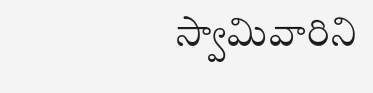స్వామివారిని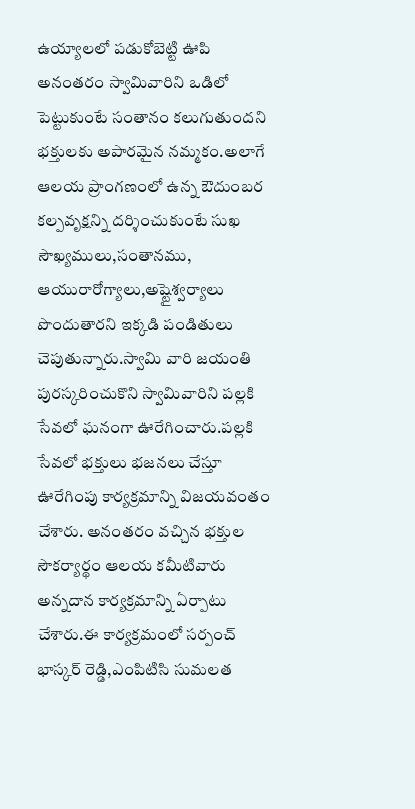ఉయ్యాలలో పడుకోబెట్టి ఊపి అనంతరం స్వామివారిని ఒడిలో పెట్టుకుంటే సంతానం కలుగుతుందని భక్తులకు అపారమైన నమ్మకం.అలాగే ఆలయ ప్రాంగణంలో ఉన్న ఔదుంబర కల్పవృక్షన్ని దర్శించుకుంటే సుఖ సౌఖ్యములు,సంతానము, ఆయురారోగ్యాలు,అష్టైశ్వర్యాలు పొందుతారని ఇక్కడి పండితులు చెపుతున్నారు.స్వామి వారి జయంతి పురస్కరించుకొని స్వామివారిని పల్లకి సేవలో ఘనంగా ఊరేగించారు.పల్లకి సేవలో భక్తులు భజనలు చేస్తూ ఊరేగింపు కార్యక్రమాన్ని విజయవంతం చేశారు. అనంతరం వచ్చిన భక్తుల సౌకర్యార్థం ఆలయ కమీటివారు అన్నదాన కార్యక్రమాన్ని ఏర్పాటు చేశారు.ఈ కార్యక్రమంలో సర్పంచ్ భాస్కర్ రెడ్డి,ఎంపిటిసి సుమలత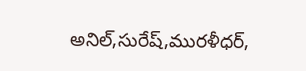అనిల్,సురేష్,మురళీధర్,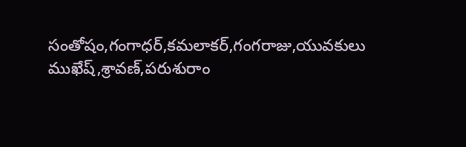సంతోషం,గంగాధర్,కమలాకర్,గంగరాజు,యువకులు ముఖేష్,శ్రావణ్,పరుశురాం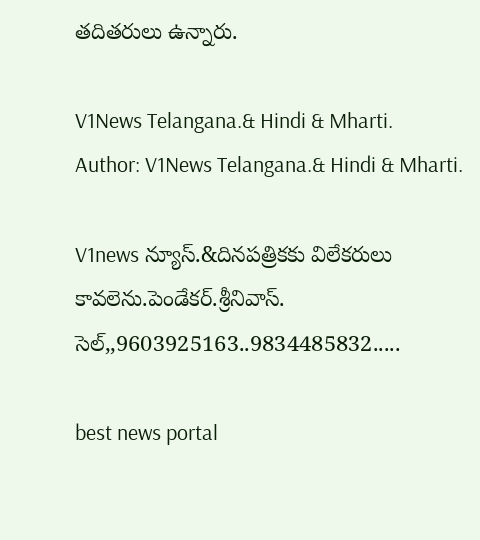తదితరులు ఉన్నారు.

V1News Telangana.& Hindi & Mharti.
Author: V1News Telangana.& Hindi & Mharti.

V1news న్యూస్.&దినపత్రికకు విలేకరులు కావలెను.పెండేకర్.శ్రీనివాస్. సెల్,,9603925163..9834485832.....

best news portal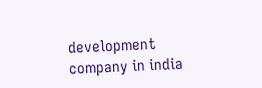development company in india